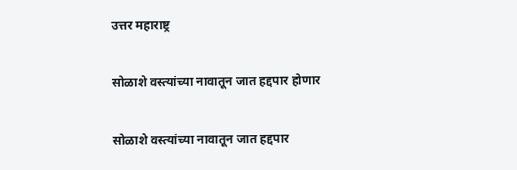उत्तर महाराष्ट्र

सोळाशे वस्त्यांच्या नावातून जात हद्दपार होणार

सोळाशे वस्त्यांच्या नावातून जात हद्दपार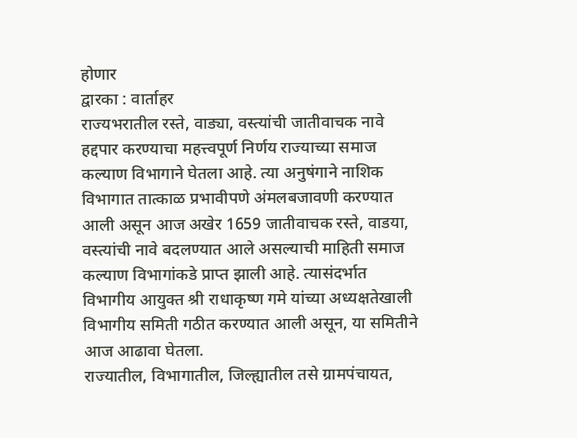होणार
द्वारका : वार्ताहर
राज्यभरातील रस्ते, वाड्या, वस्त्यांची जातीवाचक नावे हद्दपार करण्याचा महत्त्वपूर्ण निर्णय राज्याच्या समाज कल्याण विभागाने घेतला आहे. त्या अनुषंगाने नाशिक विभागात तात्काळ प्रभावीपणे अंमलबजावणी करण्यात आली असून आज अखेर 1659 जातीवाचक रस्ते, वाडया, वस्त्यांची नावे बदलण्यात आले असल्याची माहिती समाज कल्याण विभागांकडे प्राप्त झाली आहे. त्यासंदर्भात विभागीय आयुक्त श्री राधाकृष्ण गमे यांच्या अध्यक्षतेखाली विभागीय समिती गठीत करण्यात आली असून, या समितीने आज आढावा घेतला.
राज्यातील, विभागातील, जिल्ह्यातील तसे ग्रामपंचायत,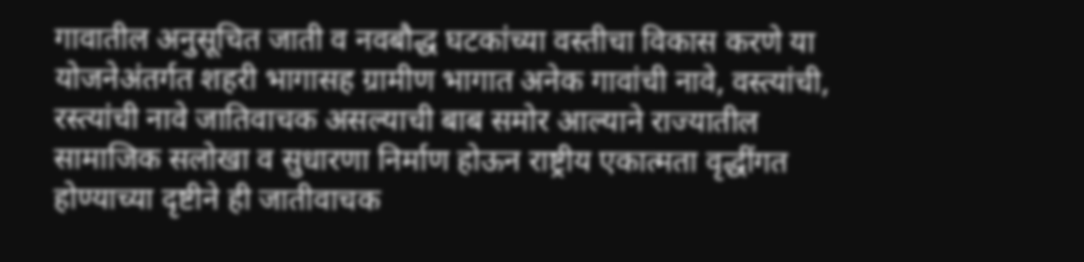गावातील अनुसूचित जाती व नवबौद्ध घटकांच्या वस्तीचा विकास करणे या योजनेअंतर्गत शहरी भागासह ग्रामीण भागात अनेक गावांची नावे, वस्त्यांची, रस्त्यांची नावे जातिवाचक असल्याची बाब समोर आल्याने राज्यातील सामाजिक सलोखा व सुधारणा निर्माण होऊन राष्ट्रीय एकात्मता वृद्धींगत होण्याच्या दृष्टीने ही जातीवाचक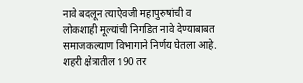नावे बदलून त्याऐवजी महापुरुषांची व लोकशाही मूल्यांची निगडित नावे देण्याबाबत समाजकल्याण विभागाने निर्णय घेतला आहे. शहरी क्षेत्रातील 190 तर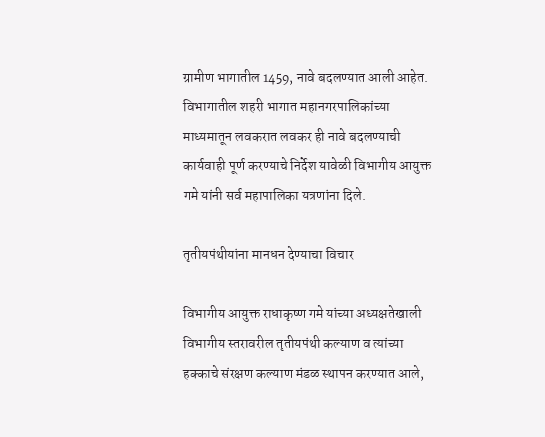ग्रामीण भागातील 1459, नावे बदलण्यात आली आहेत. विभागातील शहरी भागात महानगरपालिकांच्या माध्यमातून लवकरात लवकर ही नावे बदलण्याची कार्यवाही पूर्ण करण्याचे निर्देश यावेळी विभागीय आयुक्त गमे यांनी सर्व महापालिका यत्रणांना दिले.

तृतीयपंथीयांना मानधन देण्याचा विचार

विभागीय आयुक्त राधाकृष्ण गमे यांच्या अध्यक्षतेखाली विभागीय स्तरावरील तृतीयपंथी कल्याण व त्यांच्या हक्काचे संरक्षण कल्याण मंडळ स्थापन करण्यात आले,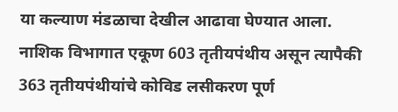या कल्याण मंडळाचा देखील आढावा घेण्यात आला. नाशिक विभागात एकूण 603 तृतीयपंथीय असून त्यापैकी 363 तृतीयपंथीयांचे कोविड लसीकरण पूर्ण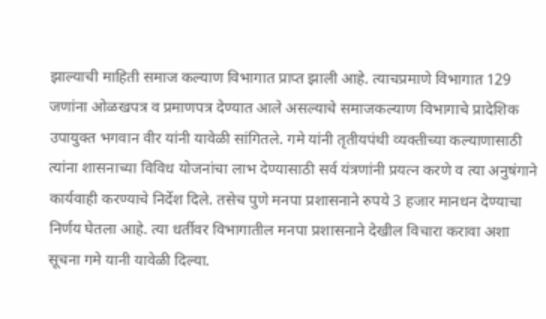झाल्याची माहिती समाज कल्याण विभागात प्राप्त झाली आहे. त्याचप्रमाणे विभागात 129 जणांना ओळखपत्र व प्रमाणपत्र देण्यात आले असल्याचे समाजकल्याण विभागाचे प्रादेशिक उपायुक्त भगवान वीर यांनी यावेळी सांगितले. गमे यांनी तृतीयपंथी व्यक्तीच्या कल्याणासाठी त्यांना शासनाच्या विविध योजनांचा लाभ देण्यासाठी सर्व यंत्रणांनी प्रयत्न करणे व त्या अनुषंगाने कार्यवाही करण्याचे निर्देश दिले. तसेच पुणे मनपा प्रशासनाने रुपये 3 हजार मानधन देण्याचा निर्णय घेतला आहे. त्या धर्तीवर विभागातील मनपा प्रशासनाने देखील विचारा करावा अशा सूचना गमे यानी यावेळी दिल्या.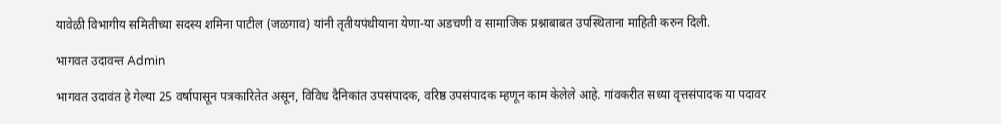यावेळी विभागीय समितीच्या सदस्य शमिना पाटील (जळगाव) यांनी तृतीयपंथीयाना येणा-या अडचणी व सामाजिक प्रश्नाबाबत उपस्थिताना माहिती करुन दिली.

भागवत उदावन्त Admin

भागवत उदावंत हे गेल्या 25 वर्षापासून पत्रकारितेत असून, विविध दैनिकांत उपसंपादक, वरिष्ठ उपसंपादक म्हणून काम केलेले आहे. गांवकरीत सध्या वृत्तसंपादक या पदावर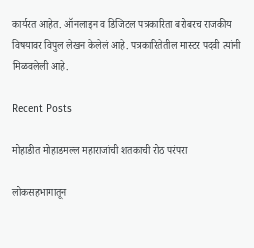कार्यरत आहेत. ऑनलाइन व डिजिटल पत्रकारिता बरोबरच राजकीय विषयावर विपुल लेखन केलेलं आहे. पत्रकारितेतील मास्टर पदवी त्यांनी मिळवलेली आहे.

Recent Posts

मोहाडीत मोहाडमल्ल महाराजांची शतकाची रोठ परंपरा

लोकसहभागातून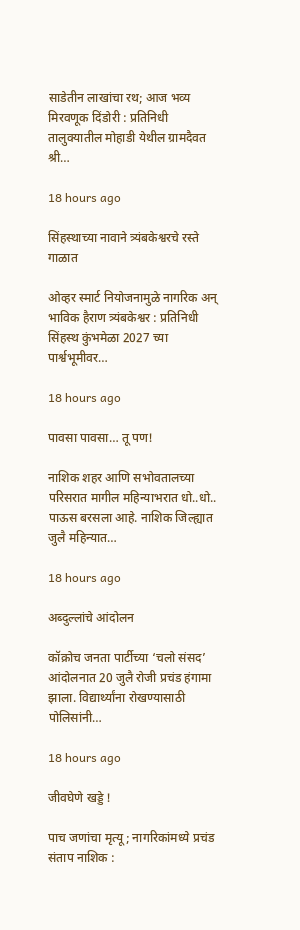साडेतीन लाखांचा रथ; आज भव्य मिरवणूक दिंडोरी : प्रतिनिधी तालुक्यातील मोहाडी येथील ग्रामदैवत श्री…

18 hours ago

सिंहस्थाच्या नावाने त्र्यंबकेश्वरचे रस्ते गाळात

ओव्हर स्मार्ट नियोजनामुळे नागरिक अन् भाविक हैराण त्र्यंबकेश्वर : प्रतिनिधी सिंहस्थ कुंभमेळा 2027 च्या पार्श्वभूमीवर…

18 hours ago

पावसा पावसा… तू पण!

नाशिक शहर आणि सभोवतालच्या परिसरात मागील महिन्याभरात धो..धो.. पाऊस बरसला आहे. नाशिक जिल्ह्यात जुलै महिन्यात…

18 hours ago

अब्दुल्लांचे आंदोलन

कॉक्रोच जनता पार्टीच्या ‘चलो संसद’ आंदोलनात 20 जुलै रोजी प्रचंड हंगामा झाला. विद्यार्थ्यांना रोखण्यासाठी पोलिसांनी…

18 hours ago

जीवघेणे खड्डे !

पाच जणांचा मृत्यू; नागरिकांमध्ये प्रचंड संताप नाशिक :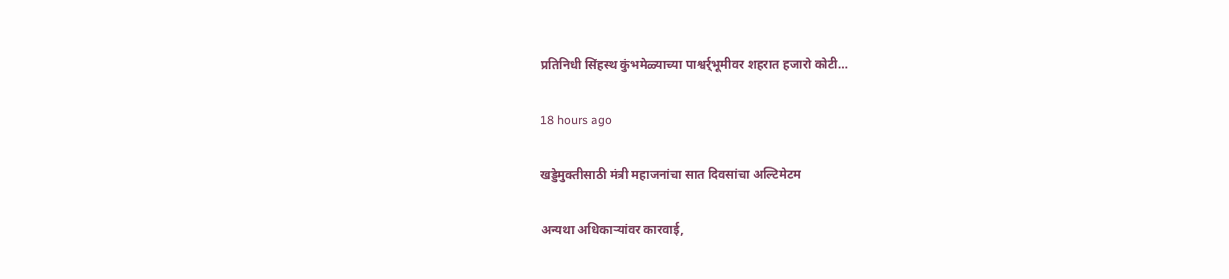प्रतिनिधी सिंहस्थ कुंभमेळ्याच्या पाश्वर्र्भूमीवर शहरात हजारो कोटी…

18 hours ago

खड्डेमुक्तीसाठी मंत्री महाजनांचा सात दिवसांचा अल्टिमेटम

अन्यथा अधिकार्‍यांवर कारवाई,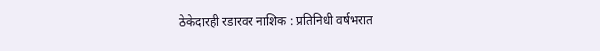ठेकेदारही रडारवर नाशिक : प्रतिनिधी वर्षभरात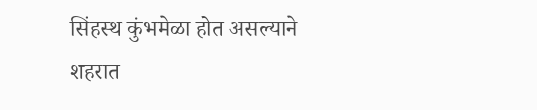सिंहस्थ कुंभमेळा होत असल्याने शहरात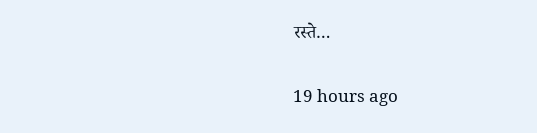रस्ते…

19 hours ago